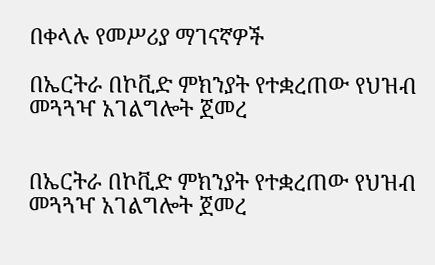በቀላሉ የመሥሪያ ማገናኛዎች

በኤርትራ በኮቪድ ምክንያት የተቋረጠው የህዝብ መጓጓዣ አገልግሎት ጀመረ


በኤርትራ በኮቪድ ምክንያት የተቋረጠው የህዝብ መጓጓዣ አገልግሎት ጀመረ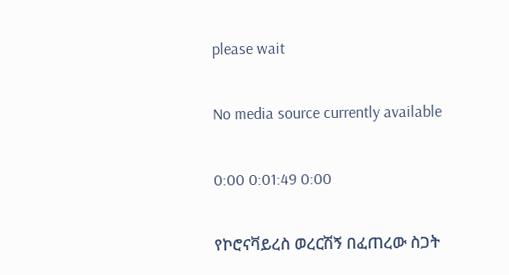please wait

No media source currently available

0:00 0:01:49 0:00

የኮሮናቫይረስ ወረርሽኝ በፈጠረው ስጋት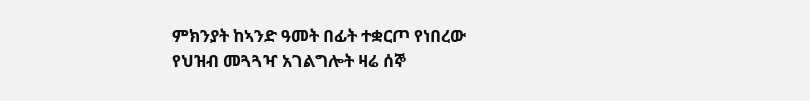ምክንያት ከኣንድ ዓመት በፊት ተቋርጦ የነበረው የህዝብ መጓጓዣ አገልግሎት ዛሬ ሰኞ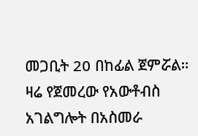መጋቢት 20 በከፊል ጀምሯል። ዛሬ የጀመረው የአውቶብስ አገልግሎት በአስመራ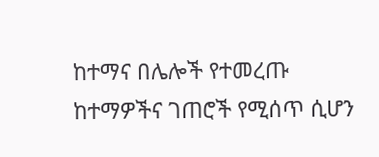ከተማና በሌሎች የተመረጡ ከተማዎችና ገጠሮች የሚሰጥ ሲሆን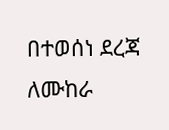በተወሰነ ደረጃ ለሙከራ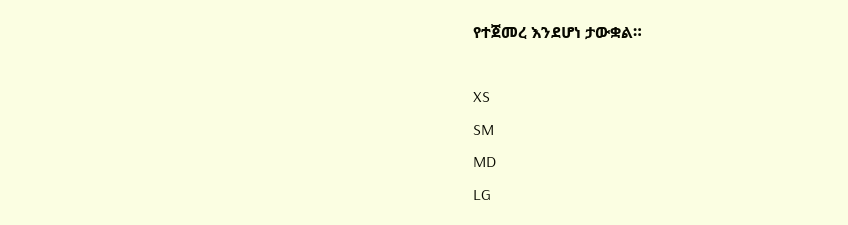የተጀመረ እንደሆነ ታውቋል።

XS
SM
MD
LG